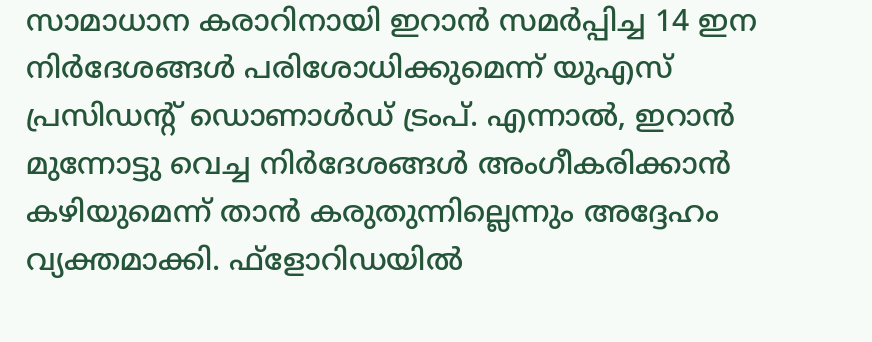സാമാധാന കരാറിനായി ഇറാൻ സമർപ്പിച്ച 14 ഇന നിർദേശങ്ങൾ പരിശോധിക്കുമെന്ന് യുഎസ് പ്രസിഡന്റ് ഡൊണാൾഡ് ട്രംപ്. എന്നാൽ, ഇറാൻ മുന്നോട്ടു വെച്ച നിർദേശങ്ങൾ അംഗീകരിക്കാൻ കഴിയുമെന്ന് താൻ കരുതുന്നില്ലെന്നും അദ്ദേഹം വ്യക്തമാക്കി. ഫ്ളോറിഡയിൽ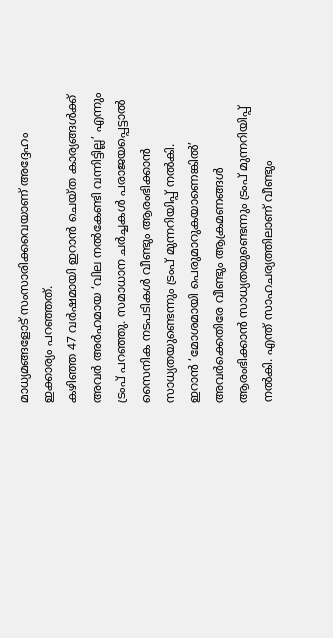മാധ്യമങ്ങളോട് സംസാരിക്കവെയാണ് അദ്ദേഹം ഇക്കാര്യം പറഞ്ഞത്.
കഴിഞ്ഞ 47 വർഷമായി ഇറാൻ ചെയ്ത കാര്യങ്ങൾക്ക് അവർ അർഹമായ ‘വില നൽകേണ്ടി വന്നിട്ടില്ല’ എന്നും ട്രംപ് പറഞ്ഞു. സമാധാന ചർച്ചകൾ പരാജയപ്പെട്ടാൽ സൈനിക നടപടികൾ വീണ്ടും ആരംഭിക്കാൻ സാധ്യതയുണ്ടെന്നും ട്രംപ് മുന്നറിയിപ്പ് നൽകി.
ഇറാൻ ‘മോശമായി പെരുമാറുകയാണെങ്കിൽ’ അവർക്കെതിരേ വീണ്ടും ആക്രമണങ്ങൾ ആരംഭിക്കാൻ സാധ്യതയുണ്ടെന്നും ട്രംപ് മുന്നറിയിപ്പ് നൽകി. എന്ത് സാഹചര്യത്തിലാണ് വീണ്ടും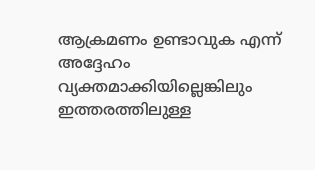ആക്രമണം ഉണ്ടാവുക എന്ന് അദ്ദേഹം വ്യക്തമാക്കിയില്ലെങ്കിലും ഇത്തരത്തിലുള്ള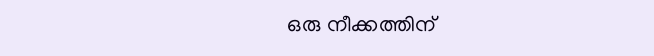ഒരു നീക്കത്തിന്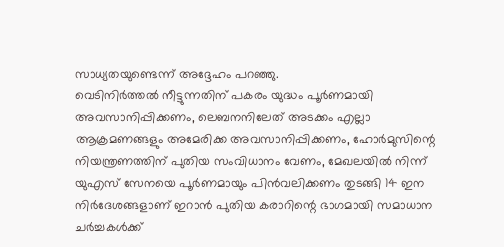സാധ്യതയുണ്ടെന്ന് അദ്ദേഹം പറഞ്ഞു.
വെടിനിർത്തൽ നീട്ടുന്നതിന് പകരം യുദ്ധം പൂർണമായി അവസാനിപ്പിക്കണം, ലെബനനിലേത് അടക്കം എല്ലാ ആക്രമണങ്ങളും അമേരിക്ക അവസാനിപ്പിക്കണം, ഹോർമുസിന്റെ നിയന്ത്രണത്തിന് പുതിയ സംവിധാനം വേണം, മേഖലയിൽ നിന്ന് യുഎസ് സേനയെ പൂർണമായും പിൻവലിക്കണം തുടങ്ങി 14 ഇന നിർദേശങ്ങളാണ് ഇറാൻ പുതിയ കരാറിന്റെ ഭാഗമായി സമാധാന ചർച്ചകൾക്ക്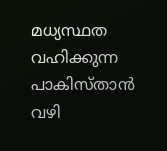മധ്യസ്ഥത വഹിക്കുന്ന പാകിസ്താൻ വഴി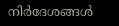നിർദേശങ്ങൾ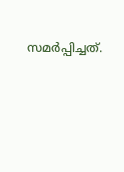സമർപ്പിച്ചത്.